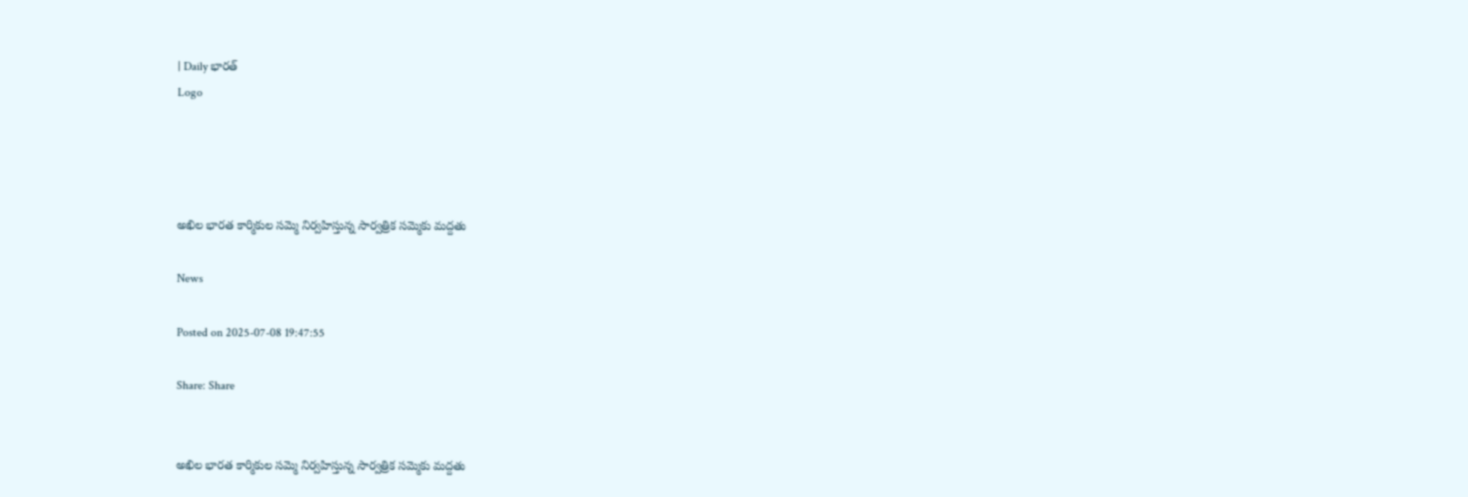| Daily భారత్
Logo




అఖిల భారత కార్మికుల సమ్మె నిర్వహిస్తున్న సార్వత్రిక సమ్మెకు మద్దతు

News

Posted on 2025-07-08 19:47:55

Share: Share


అఖిల భారత కార్మికుల సమ్మె నిర్వహిస్తున్న సార్వత్రిక సమ్మెకు మద్దతు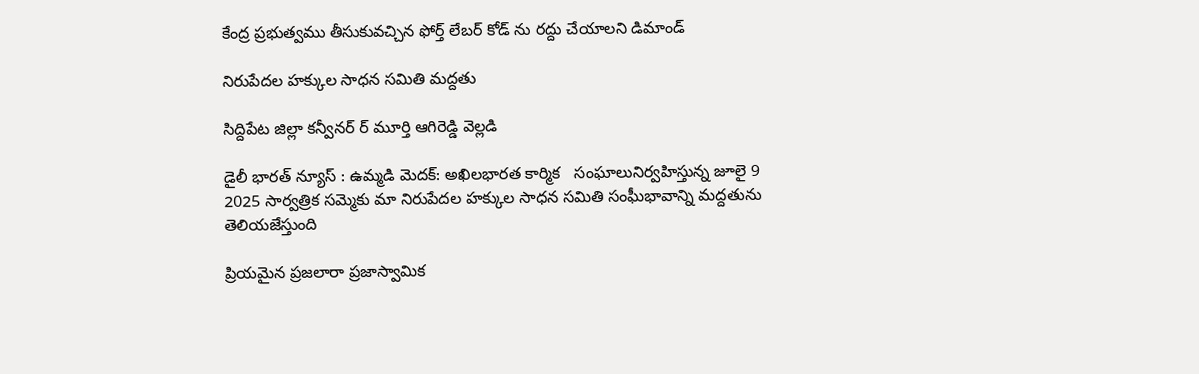కేంద్ర ప్రభుత్వము తీసుకువచ్చిన ఫోర్త్ లేబర్ కోడ్ ను రద్దు చేయాలని డిమాండ్

నిరుపేదల హక్కుల సాధన సమితి మద్దతు

సిద్దిపేట జిల్లా కన్వీనర్ ర్ మూర్తి ఆగిరెడ్డి వెల్లడి

డైలీ భారత్ న్యూస్ : ఉమ్మడి మెదక్: అఖిలభారత కార్మిక   సంఘాలునిర్వహిస్తున్న జూలై 9 2025 సార్వత్రిక సమ్మెకు మా నిరుపేదల హక్కుల సాధన సమితి సంఘీభావాన్ని మద్దతును తెలియజేస్తుంది

ప్రియమైన ప్రజలారా ప్రజాస్వామిక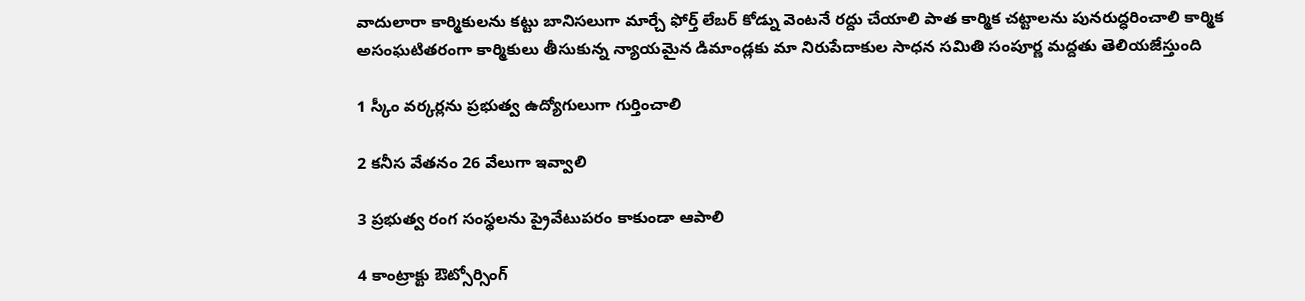వాదులారా కార్మికులను కట్టు బానిసలుగా మార్చే ఫోర్త్ లేబర్ కోడ్ను వెంటనే రద్దు చేయాలి పాత కార్మిక చట్టాలను పునరుద్ధరించాలి కార్మిక అసంఘటితరంగా కార్మికులు తీసుకున్న న్యాయమైన డిమాండ్లకు మా నిరుపేదాకుల సాధన సమితి సంపూర్ణ మద్దతు తెలియజేస్తుంది

1 స్కీం వర్కర్లను ప్రభుత్వ ఉద్యోగులుగా గుర్తించాలి

2 కనీస వేతనం 26 వేలుగా ఇవ్వాలి

3 ప్రభుత్వ రంగ సంస్థలను ప్రైవేటుపరం కాకుండా ఆపాలి

4 కాంట్రాక్టు ఔట్సోర్సింగ్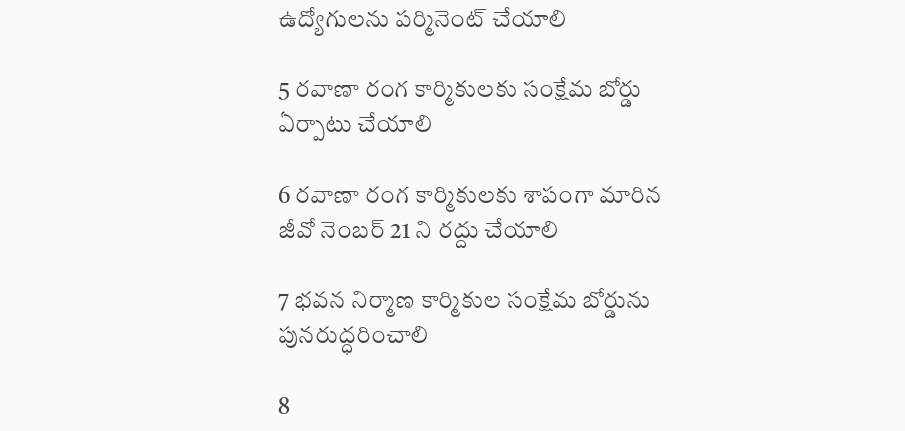ఉద్యోగులను పర్మినెంట్ చేయాలి

5 రవాణా రంగ కార్మికులకు సంక్షేమ బోర్డు ఏర్పాటు చేయాలి

6 రవాణా రంగ కార్మికులకు శాపంగా మారిన జీవో నెంబర్ 21 ని రద్దు చేయాలి

7 భవన నిర్మాణ కార్మికుల సంక్షేమ బోర్డును పునరుద్ధరించాలి

8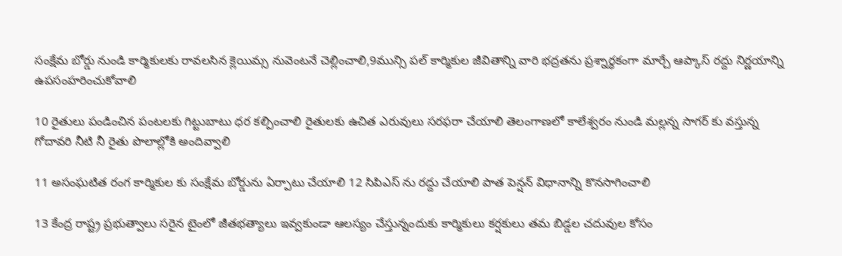సంక్షేమ బోర్డు నుండి కార్మికులకు రావలసిన క్లెయిమ్స నువెంటనే చెల్లించాలి,9మున్సి పల్ కార్మికుల జీవితాన్ని వారి భద్రతను ప్రశ్నార్ధకంగా మార్చే ఆప్కాస్ రద్దు నిర్ణయాన్ని ఉపసంహరించుకోవాలి

10 రైతులు పండించిన పంటలకు గిట్టుబాటు ధర కల్పించాలి రైతులకు ఉచిత ఎరువులు సరఫరా చేయాలి తెలంగాణలో కాలేశ్వరం నుండి మల్లన్న సాగర్ కు వస్తున్న గోదావరి నీటి నీ రైతు పొలాల్లోకి అందివ్వాలి

11 అసంఘటిత రంగ కార్మికుల కు సంక్షేమ బోర్డును ఏర్పాటు చేయాలి 12 సిపిఎస్ ను రద్దు చేయాలి పాత పెన్షన్ విధానాన్ని కొనసాగించాలి

13 కేంద్ర రాష్ట్ర ప్రభుత్వాలు సరైన టైంలో జీతభత్యాలు ఇవ్వకుండా ఆలస్యం చేస్తున్నందుకు కార్మికులు కర్షకులు తమ బిడ్డల చదువుల కోసం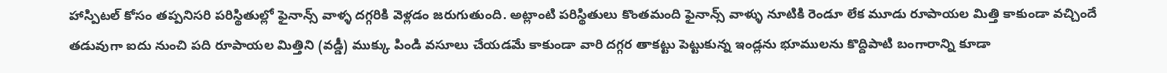హాస్పిటల్ కోసం తప్పనిసరి పరిస్థితుల్లో ఫైనాన్స్ వాళ్ళ దగ్గరికి వెళ్లడం జరుగుతుంది. అట్లాంటి పరిస్థితులు కొంతమంది ఫైనాన్స్ వాళ్ళు నూటికి రెండూ లేక మూడు రూపాయల మిత్తి కాకుండా వచ్చిందే తడువుగా ఐదు నుంచి పది రూపాయల మిత్తిని (వడ్డీ) ముక్కు పిండి వసూలు చేయడమే కాకుండా వారి దగ్గర తాకట్టు పెట్టుకున్న ఇండ్లను భూములను కొద్దిపాటి బంగారాన్ని కూడా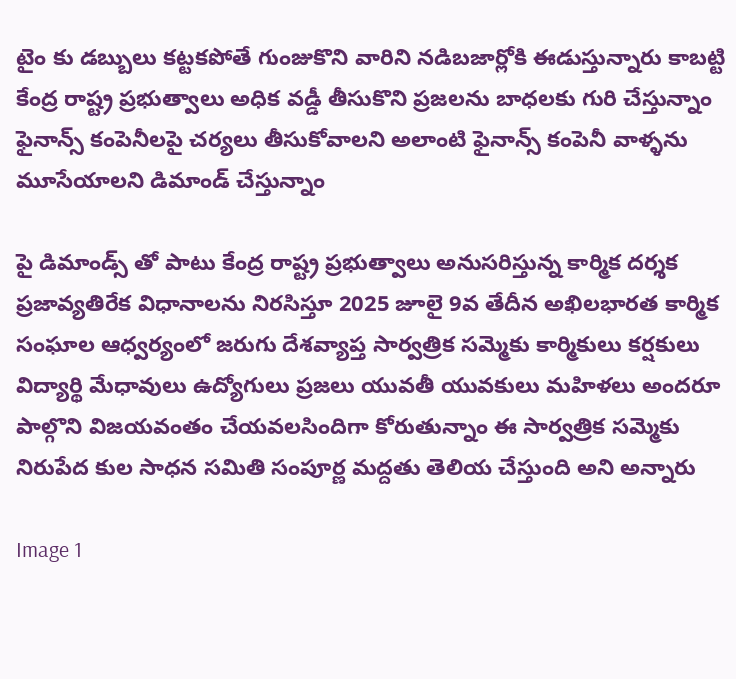టైం కు డబ్బులు కట్టకపోతే గుంజుకొని వారిని నడిబజార్లోకి ఈడుస్తున్నారు కాబట్టి కేంద్ర రాష్ట్ర ప్రభుత్వాలు అధిక వడ్డీ తీసుకొని ప్రజలను బాధలకు గురి చేస్తున్నాం ఫైనాన్స్ కంపెనీలపై చర్యలు తీసుకోవాలని అలాంటి ఫైనాన్స్ కంపెనీ వాళ్ళను మూసేయాలని డిమాండ్ చేస్తున్నాం

పై డిమాండ్స్ తో పాటు కేంద్ర రాష్ట్ర ప్రభుత్వాలు అనుసరిస్తున్న కార్మిక దర్శక ప్రజావ్యతిరేక విధానాలను నిరసిస్తూ 2025 జూలై 9వ తేదీన అఖిలభారత కార్మిక సంఘాల ఆధ్వర్యంలో జరుగు దేశవ్యాప్త సార్వత్రిక సమ్మెకు కార్మికులు కర్షకులు విద్యార్థి మేధావులు ఉద్యోగులు ప్రజలు యువతీ యువకులు మహిళలు అందరూ పాల్గొని విజయవంతం చేయవలసిందిగా కోరుతున్నాం ఈ సార్వత్రిక సమ్మెకు నిరుపేద కుల సాధన సమితి సంపూర్ణ మద్దతు తెలియ చేస్తుంది అని అన్నారు

Image 1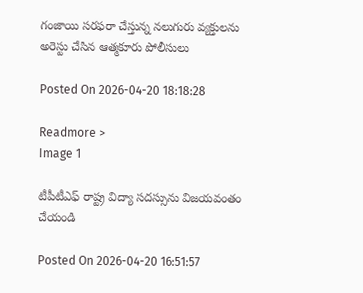గంజాయి సరఫరా చేస్తున్న నలుగురు వ్యక్తులను అరెస్టు చేసిన ఆత్మకూరు పోలీసులు

Posted On 2026-04-20 18:18:28

Readmore >
Image 1

టీపీటీఎఫ్ రాష్ట్ర విద్యా సదస్సును విజయవంతం చేయండి

Posted On 2026-04-20 16:51:57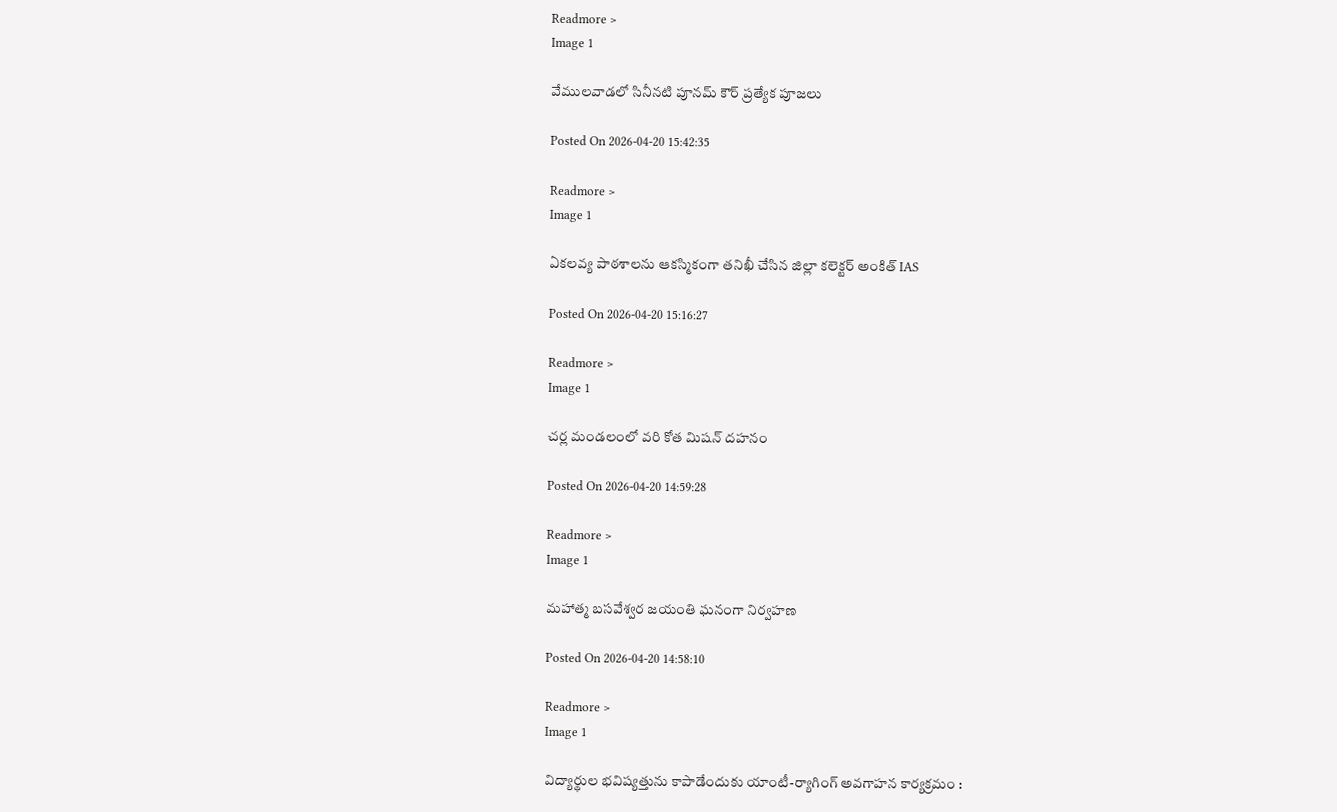Readmore >
Image 1

వేములవాడలో సినీనటి పూనమ్ కౌర్ ప్రత్యేక పూజలు

Posted On 2026-04-20 15:42:35

Readmore >
Image 1

ఏకలవ్య పాఠశాలను ఆకస్మికంగా తనిఖీ చేసిన జిల్లా కలెక్టర్ అంకిత్ IAS

Posted On 2026-04-20 15:16:27

Readmore >
Image 1

చర్ల మండలంలో వరి కోత మిషన్ దహనం

Posted On 2026-04-20 14:59:28

Readmore >
Image 1

మహాత్మ బసవేశ్వర జయంతి ఘనంగా నిర్వహణ

Posted On 2026-04-20 14:58:10

Readmore >
Image 1

విద్యార్థుల భవిష్యత్తును కాపాడేందుకు యాంటీ-ర్యాగింగ్ అవగాహన కార్యక్రమం :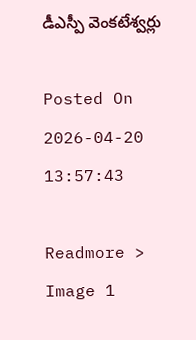డీఎస్పీ వెంకటేశ్వర్లు

Posted On 2026-04-20 13:57:43

Readmore >
Image 1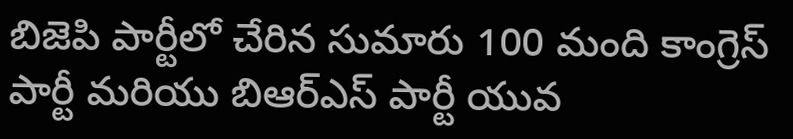బిజెపి పార్టీలో చేరిన సుమారు 100 మంది కాంగ్రెస్ పార్టీ మరియు బిఆర్ఎస్ పార్టీ యువ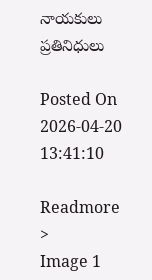నాయకులు ప్రతినిధులు

Posted On 2026-04-20 13:41:10

Readmore >
Image 1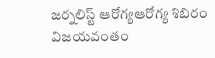జర్నలిస్ట్ ఆరోగ్యఆరోగ్య శిబిరం విజయవంతం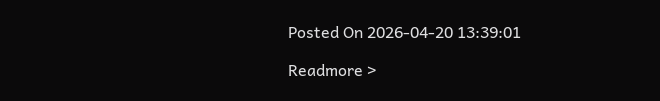Posted On 2026-04-20 13:39:01

Readmore >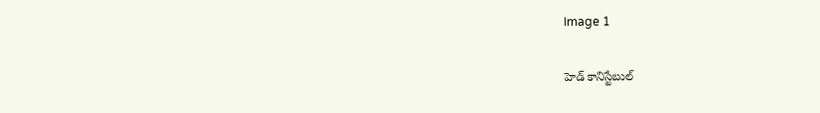Image 1

హెడ్ కానిస్టేబుల్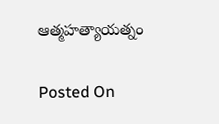ఆత్మహత్యాయత్నం

Posted On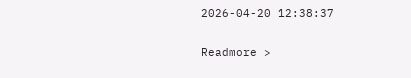2026-04-20 12:38:37

Readmore >